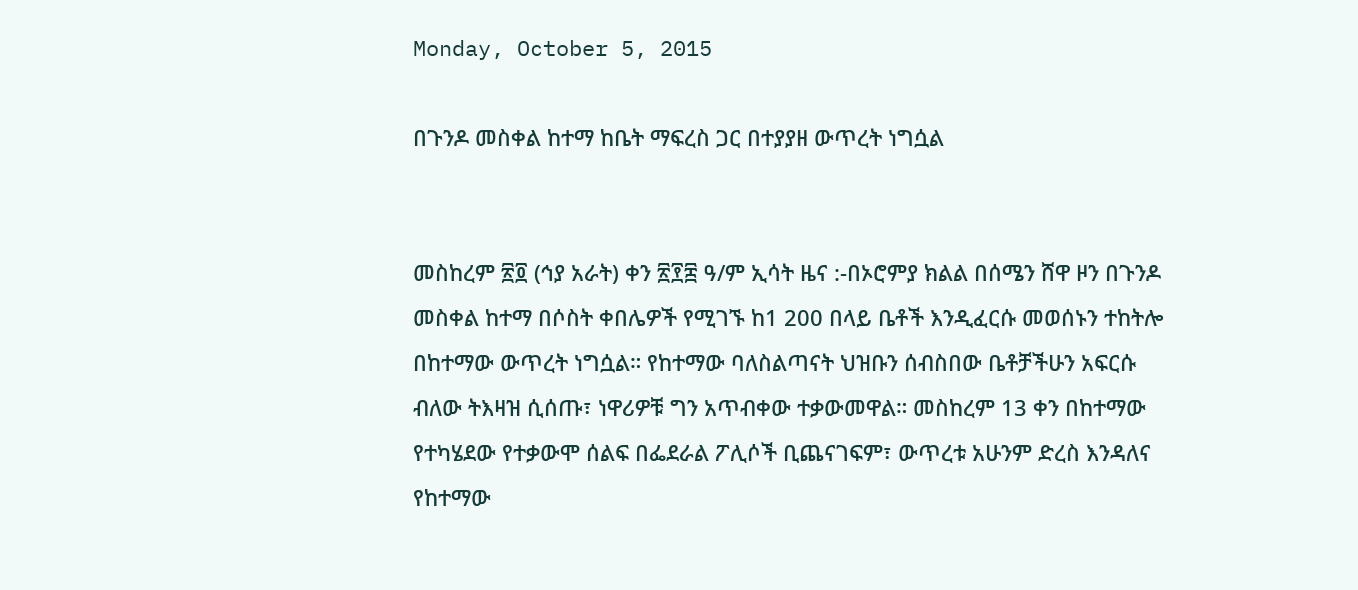Monday, October 5, 2015

በጉንዶ መስቀል ከተማ ከቤት ማፍረስ ጋር በተያያዘ ውጥረት ነግሷል


መስከረም ፳፬ (ኅያ አራት) ቀን ፳፻፰ ዓ/ም ኢሳት ዜና :-በኦሮምያ ክልል በሰሜን ሸዋ ዞን በጉንዶ መስቀል ከተማ በሶስት ቀበሌዎች የሚገኙ ከ1 200 በላይ ቤቶች እንዲፈርሱ መወሰኑን ተከትሎ በከተማው ውጥረት ነግሷል። የከተማው ባለስልጣናት ህዝቡን ሰብስበው ቤቶቻችሁን አፍርሱ ብለው ትእዛዝ ሲሰጡ፣ ነዋሪዎቹ ግን አጥብቀው ተቃውመዋል። መስከረም 13 ቀን በከተማው የተካሄደው የተቃውሞ ሰልፍ በፌደራል ፖሊሶች ቢጨናገፍም፣ ውጥረቱ አሁንም ድረስ እንዳለና የከተማው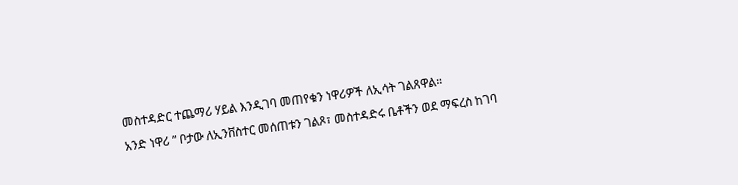መስተዳድር ተጨማሪ ሃይል እንዲገባ መጠየቁን ነዋሪዎች ለኢሳት ገልጸዋል።
አንድ ነዋሪ ” ቦታው ለኢንቨስተር መሰጠቱን ገልጾ፣ መስተዳድሩ ቤቶችን ወደ ማፍረስ ከገባ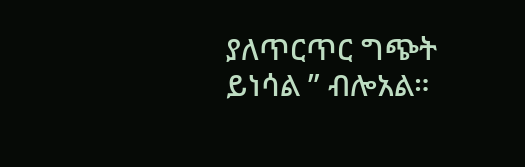ያለጥርጥር ግጭት ይነሳል ” ብሎአል።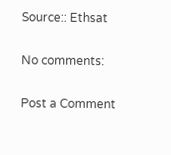Source:: Ethsat

No comments:

Post a Comment